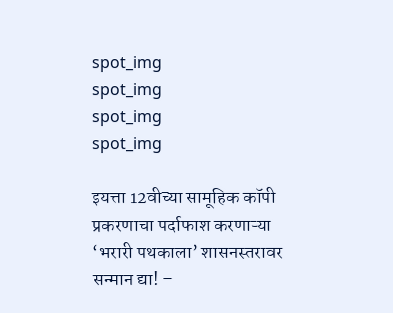spot_img
spot_img
spot_img
spot_img

इयत्ता 12वीच्या सामूहिक कॉपी प्रकरणाचा पर्दाफाश करणाऱ्या ‘भरारी पथकाला’ शासनस्तरावर सन्मान द्या! –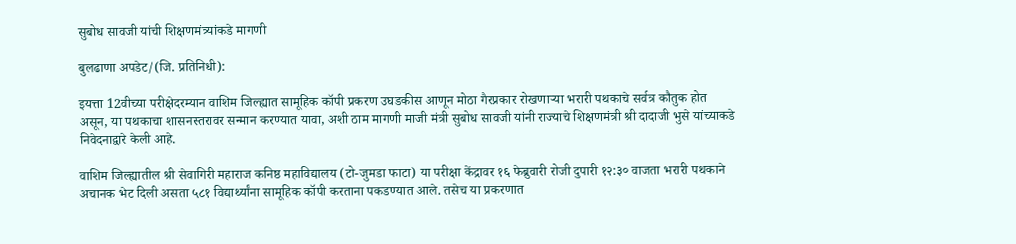सुबोध सावजी यांची शिक्षणमंत्र्यांकडे मागणी

बुलढाणा अपडेट/(जि. प्रतिनिधी):

इयत्ता 12वीच्या परीक्षेदरम्यान वाशिम जिल्ह्यात सामूहिक कॉपी प्रकरण उघडकीस आणून मोठा गैरप्रकार रोखणाऱ्या भरारी पथकाचे सर्वत्र कौतुक होत असून, या पथकाचा शासनस्तरावर सन्मान करण्यात यावा, अशी ठाम मागणी माजी मंत्री सुबोध सावजी यांनी राज्याचे शिक्षणमंत्री श्री दादाजी भुसे यांच्याकडे निवेदनाद्वारे केली आहे.

वाशिम जिल्ह्यातील श्री सेवागिरी महाराज कनिष्ठ महाविद्यालय (टो-जुमडा फाटा) या परीक्षा केंद्रावर १६ फेब्रुवारी रोजी दुपारी १२:३० वाजता भरारी पथकाने अचानक भेट दिली असता ५८१ विद्यार्थ्यांना सामूहिक कॉपी करताना पकडण्यात आले. तसेच या प्रकरणात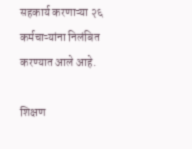सहकार्य करणाऱ्या २६ कर्मचाऱ्यांना निलंबित करण्यात आले आहे.

शिक्षण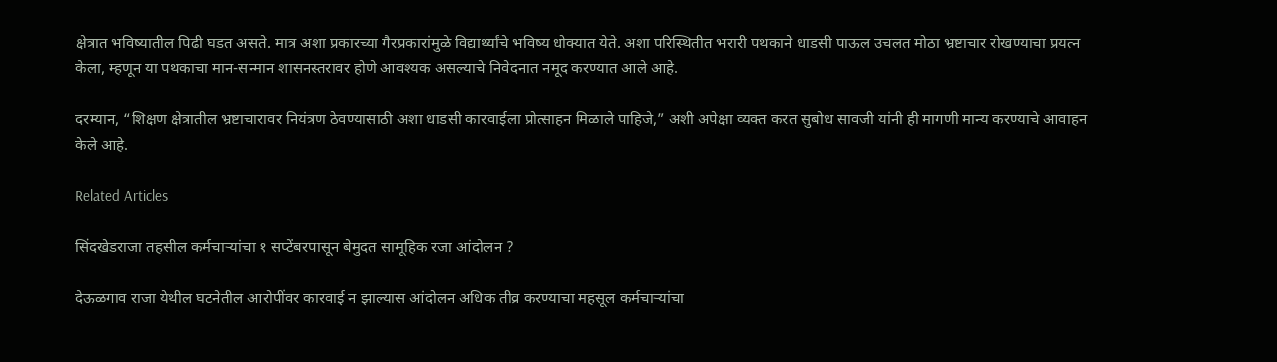क्षेत्रात भविष्यातील पिढी घडत असते. मात्र अशा प्रकारच्या गैरप्रकारांमुळे विद्यार्थ्यांचे भविष्य धोक्यात येते. अशा परिस्थितीत भरारी पथकाने धाडसी पाऊल उचलत मोठा भ्रष्टाचार रोखण्याचा प्रयत्न केला, म्हणून या पथकाचा मान-सन्मान शासनस्तरावर होणे आवश्यक असल्याचे निवेदनात नमूद करण्यात आले आहे.

दरम्यान, “शिक्षण क्षेत्रातील भ्रष्टाचारावर नियंत्रण ठेवण्यासाठी अशा धाडसी कारवाईला प्रोत्साहन मिळाले पाहिजे,” अशी अपेक्षा व्यक्त करत सुबोध सावजी यांनी ही मागणी मान्य करण्याचे आवाहन केले आहे.

Related Articles

सिंदखेडराजा तहसील कर्मचाऱ्यांचा १ सप्टेंबरपासून बेमुदत सामूहिक रजा आंदोलन ?

देऊळगाव राजा येथील घटनेतील आरोपींवर कारवाई न झाल्यास आंदोलन अधिक तीव्र करण्याचा महसूल कर्मचाऱ्यांचा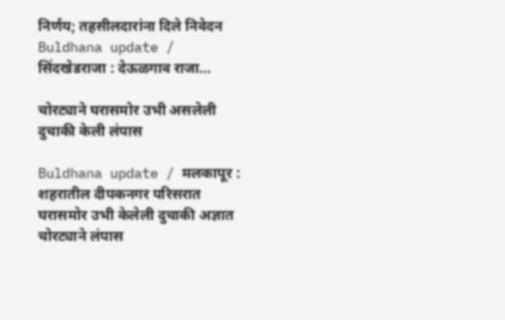निर्णय; तहसीलदारांना दिले निवेदन Buldhana update / सिंदखेडराजा : देऊळगाव राजा...

चोरट्याने घरासमोर उभी असलेली दुचाकी केली लंपास

Buldhana update / मलकापूर : शहरातील दीपकनगर परिसरात घरासमोर उभी केलेली दुचाकी अज्ञात चोरट्याने लंपास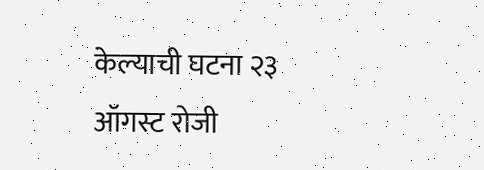केल्याची घटना २३ ऑगस्ट रोजी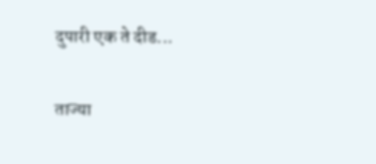दुपारी एक ते दीड...

ताज्या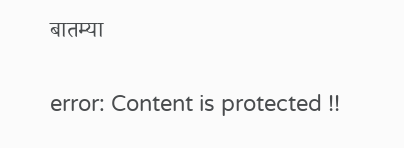बातम्या

error: Content is protected !!